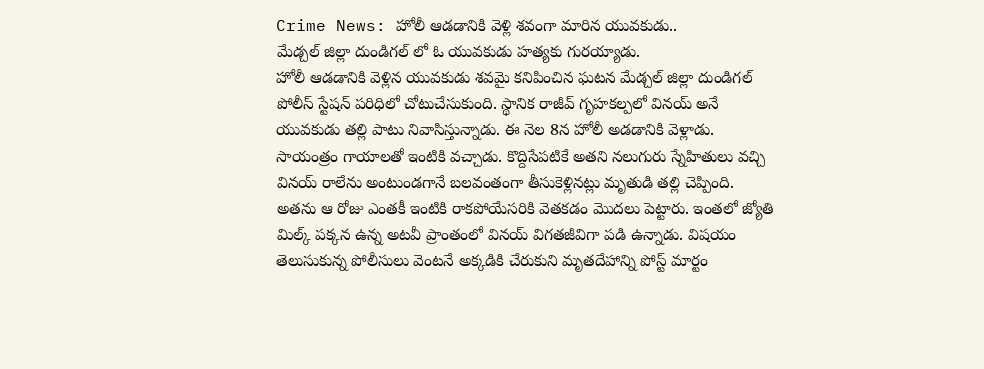Crime News: హోలీ ఆడడానికి వెళ్లి శవంగా మారిన యువకుడు..
మేడ్చల్ జిల్లా దుండిగల్ లో ఓ యువకుడు హత్యకు గురయ్యాడు.
హోలీ ఆడడానికి వెళ్లిన యువకుడు శవమై కనిపించిన ఘటన మేడ్చల్ జిల్లా దుండిగల్ పోలీస్ స్టేషన్ పరిధిలో చోటుచేసుకుంది. స్థానిక రాజీవ్ గృహకల్పలో వినయ్ అనే యువకుడు తల్లి పాటు నివాసిస్తున్నాడు. ఈ నెల 8న హోలీ అడడానికి వెళ్లాడు. సాయంత్రం గాయాలతో ఇంటికి వచ్చాడు. కొద్దిసేపటికే అతని నలుగురు స్నేహితులు వచ్చి వినయ్ రాలేను అంటుండగానే బలవంతంగా తీసుకెళ్లినట్లు మృతుడి తల్లి చెప్పింది.
అతను ఆ రోజు ఎంతకీ ఇంటికి రాకపోయేసరికి వెతకడం మొదలు పెట్టారు. ఇంతలో జ్యోతి మిల్క్ పక్కన ఉన్న అటవీ ప్రాంతంలో వినయ్ విగతజీవిగా పడి ఉన్నాడు. విషయం తెలుసుకున్న పోలీసులు వెంటనే అక్కడికి చేరుకుని మృతదేహాన్ని పోస్ట్ మార్టం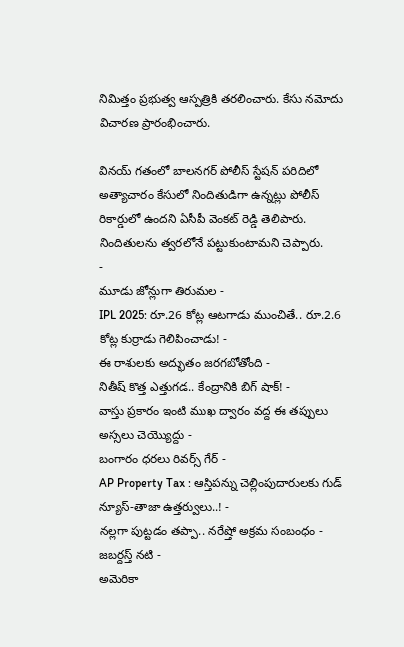నిమిత్తం ప్రభుత్వ ఆస్పత్రికి తరలించారు. కేసు నమోదు విచారణ ప్రారంభించారు.

వినయ్ గతంలో బాలనగర్ పోలీస్ స్టేషన్ పరిదిలో అత్యాచారం కేసులో నిందితుడిగా ఉన్నట్లు పోలీస్ రికార్డులో ఉందని ఏసీపీ వెంకట్ రెడ్డి తెలిపారు. నిందితులను త్వరలోనే పట్టుకుంటామని చెప్పారు.
-
మూడు జోన్లుగా తిరుమల -
IPL 2025: రూ.26 కోట్ల ఆటగాడు ముంచితే.. రూ.2.6 కోట్ల కుర్రాడు గెలిపించాడు! -
ఈ రాశులకు అద్భుతం జరగబోతోంది -
నితీష్ కొత్త ఎత్తుగడ.. కేంద్రానికి బిగ్ షాక్! -
వాస్తు ప్రకారం ఇంటి ముఖ ద్వారం వద్ద ఈ తప్పులు అస్సలు చెయ్యొద్దు -
బంగారం ధరలు రివర్స్ గేర్ -
AP Property Tax : ఆస్తిపన్ను చెల్లింపుదారులకు గుడ్ న్యూస్-తాజా ఉత్తర్వులు..! -
నల్లగా పుట్టడం తప్పా.. నరేష్తో అక్రమ సంబంధం - జబర్దస్త్ నటి -
అమెరికా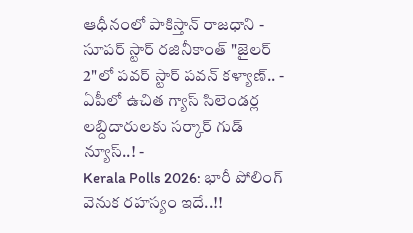ఆధీనంలో పాకిస్తాన్ రాజధాని -
సూపర్ స్టార్ రజినీకాంత్ "జైలర్ 2"లో పవర్ స్టార్ పవన్ కళ్యాణ్.. -
ఏపీలో ఉచిత గ్యాస్ సిలెండర్ల లబ్దిదారులకు సర్కార్ గుడ్ న్యూస్..! -
Kerala Polls 2026: భారీ పోలింగ్ వెనుక రహస్యం ఇదే..!!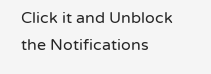Click it and Unblock the Notifications